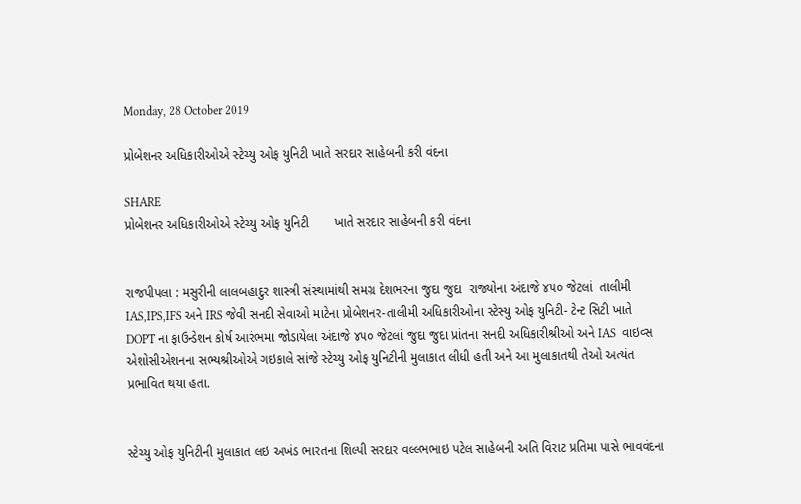Monday, 28 October 2019

પ્રોબેશનર અધિકારીઓએ સ્ટેચ્યુ ઓફ યુનિટી ખાતે સરદાર સાહેબની કરી વંદના

SHARE
પ્રોબેશનર અધિકારીઓએ સ્ટેચ્યુ ઓફ યુનિટી       ખાતે સરદાર સાહેબની કરી વંદના


રાજપીપલા : મસુરીની લાલબહાદુર શાસ્ત્રી સંસ્થામાંથી સમગ્ર દેશભરના જુદા જુદા  રાજ્યોના અંદાજે ૪૫૦ જેટલાં  તાલીમી IAS,IPS,IFS અને IRS જેવી સનદી સેવાઓ માટેના પ્રોબેશનર-તાલીમી અધિકારીઓના સ્ટેસ્યુ ઓફ યુનિટી- ટેન્ટ સિટી ખાતે  DOPT ના ફાઉન્ડેશન કોર્ષ આરંભમા જોડાયેલા અંદાજે ૪૫૦ જેટલાં જુદા જુદા પ્રાંતના સનદી અધિકારીશ્રીઓ અને IAS  વાઇવ્સ એશોસીએશનના સભ્યશ્રીઓએ ગઇકાલે સાંજે સ્ટેચ્યુ ઓફ યુનિટીની મુલાકાત લીધી હતી અને આ મુલાકાતથી તેઓ અત્યંત પ્રભાવિત થયા હતા.


સ્ટેચ્યુ ઓફ યુનિટીની મુલાકાત લઇ અખંડ ભારતના શિલ્પી સરદાર વલ્લ્ભભાઇ પટેલ સાહેબની અતિ વિરાટ પ્રતિમા પાસે ભાવવંદના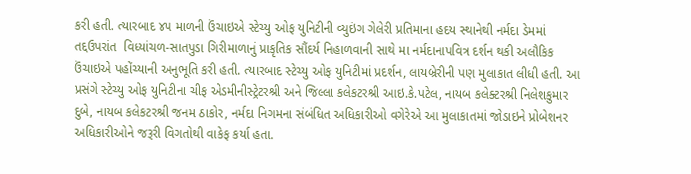કરી હતી. ત્યારબાદ ૪૫ માળની ઉંચાઇએ સ્ટેચ્યુ ઓફ યુનિટીની વ્યુઇંગ ગેલેરી પ્રતિમાના હદય સ્થાનેથી નર્મદા ડેમમાં તદ્દઉપરાંત  વિધ્યાંચળ-સાતપુડા ગિરીમાળાનું પ્રાકૃતિક સૌંદર્ય નિહાળવાની સાથે મા નર્મદાનાપવિત્ર દર્શન થકી અલૌકિક ઉંચાઇએ પહોંચ્યાની અનુભૂતિ કરી હતી. ત્યારબાદ સ્ટેચ્યુ ઓફ યુનિટીમાં પ્રદર્શન, લાયબ્રેરીની પણ મુલાકાત લીધી હતી. આ પ્રસંગે સ્ટેચ્યુ ઓફ યુનિટીના ચીફ એડમીનીસ્ટ્રેટરશ્રી અને જિલ્લા કલેકટરશ્રી આઇ.કે.પટેલ, નાયબ કલેક્ટરશ્રી નિલેશકુમાર દુબે, નાયબ કલેકટરશ્રી જનમ ઠાકોર, નર્મદા નિગમના સંબંધિત અધિકારીઓ વગેરેએ આ મુલાકાતમાં જોડાઇને પ્રોબેશનર અધિકારીઓને જરૂરી વિગતોથી વાકેફ કર્યા હતા.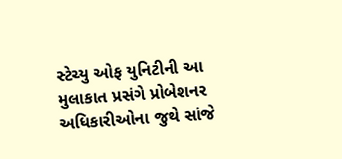સ્ટેચ્યુ ઓફ યુનિટીની આ મુલાકાત પ્રસંગે પ્રોબેશનર અધિકારીઓના જુથે સાંજે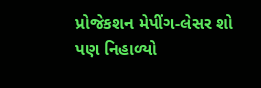પ્રોજેકશન મેપીંગ-લેસર શો પણ નિહાળ્યો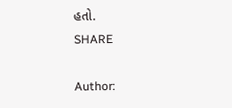હતો.
SHARE

Author: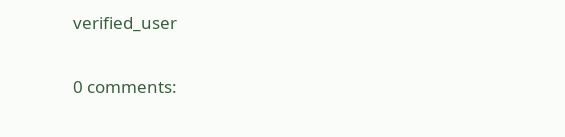verified_user

0 comments: